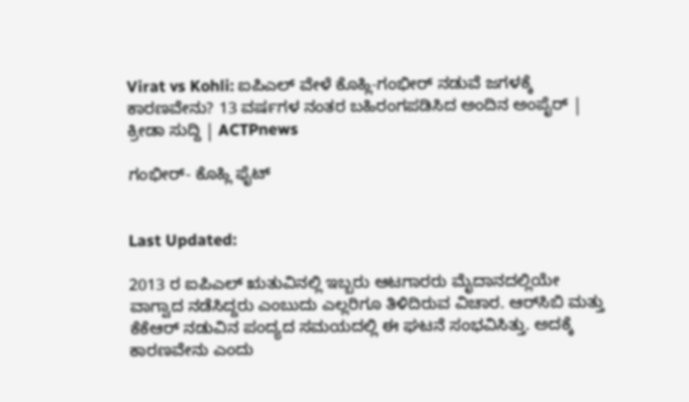Virat vs Kohli: ಐಪಿಎಲ್ ವೇಳೆ ಕೊಹ್ಲಿ-ಗಂಭೀರ್ ನಡುವೆ ಜಗಳಕ್ಕೆ ಕಾರಣವೇನು? 13 ವರ್ಷಗಳ ನಂತರ ಬಹಿರಂಗಪಡಿಸಿದ ಅಂದಿನ ಅಂಪೈರ್ | ಕ್ರೀಡಾ ಸುದ್ದಿ | ACTPnews

ಗಂಭೀರ್- ಕೊಹ್ಲಿ ಫೈಟ್


Last Updated:

2013 ರ ಐಪಿಎಲ್ ಋತುವಿನಲ್ಲಿ ಇಬ್ಬರು ಆಟಗಾರರು ಮೈದಾನದಲ್ಲಿಯೇ ವಾಗ್ವಾದ ನಡೆಸಿದ್ದರು ಎಂಬುದು ಎಲ್ಲರಿಗೂ ತಿಳಿದಿರುವ ವಿಚಾರ. ಆರ್‌ಸಿಬಿ ಮತ್ತು ಕೆಕೆಆರ್ ನಡುವಿನ ಪಂದ್ಯದ ಸಮಯದಲ್ಲಿ ಈ ಘಟನೆ ಸಂಭವಿಸಿತ್ತು. ಅದಕ್ಕೆ ಕಾರಣವೇನು ಎಂದು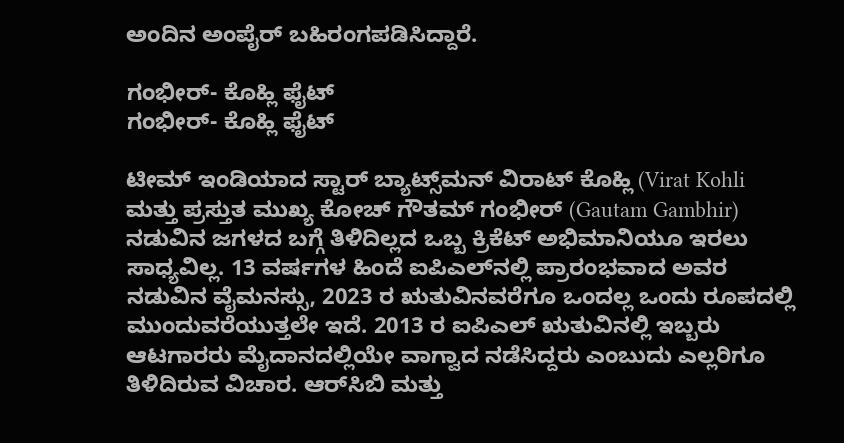ಅಂದಿನ ಅಂಪೈರ್ ಬಹಿರಂಗಪಡಿಸಿದ್ದಾರೆ.

ಗಂಭೀರ್- ಕೊಹ್ಲಿ ಫೈಟ್
ಗಂಭೀರ್- ಕೊಹ್ಲಿ ಫೈಟ್

ಟೀಮ್ ಇಂಡಿಯಾದ ಸ್ಟಾರ್ ಬ್ಯಾಟ್ಸ್‌ಮನ್ ವಿರಾಟ್ ಕೊಹ್ಲಿ (Virat Kohli ಮತ್ತು ಪ್ರಸ್ತುತ ಮುಖ್ಯ ಕೋಚ್ ಗೌತಮ್ ಗಂಭೀರ್ (Gautam Gambhir) ನಡುವಿನ ಜಗಳದ ಬಗ್ಗೆ ತಿಳಿದಿಲ್ಲದ ಒಬ್ಬ ಕ್ರಿಕೆಟ್ ಅಭಿಮಾನಿಯೂ ಇರಲು ಸಾಧ್ಯವಿಲ್ಲ. 13 ವರ್ಷಗಳ ಹಿಂದೆ ಐಪಿಎಲ್‌ನಲ್ಲಿ ಪ್ರಾರಂಭವಾದ ಅವರ ನಡುವಿನ ವೈಮನಸ್ಸು, 2023 ರ ಋತುವಿನವರೆಗೂ ಒಂದಲ್ಲ ಒಂದು ರೂಪದಲ್ಲಿ ಮುಂದುವರೆಯುತ್ತಲೇ ಇದೆ. 2013 ರ ಐಪಿಎಲ್ ಋತುವಿನಲ್ಲಿ ಇಬ್ಬರು ಆಟಗಾರರು ಮೈದಾನದಲ್ಲಿಯೇ ವಾಗ್ವಾದ ನಡೆಸಿದ್ದರು ಎಂಬುದು ಎಲ್ಲರಿಗೂ ತಿಳಿದಿರುವ ವಿಚಾರ. ಆರ್‌ಸಿಬಿ ಮತ್ತು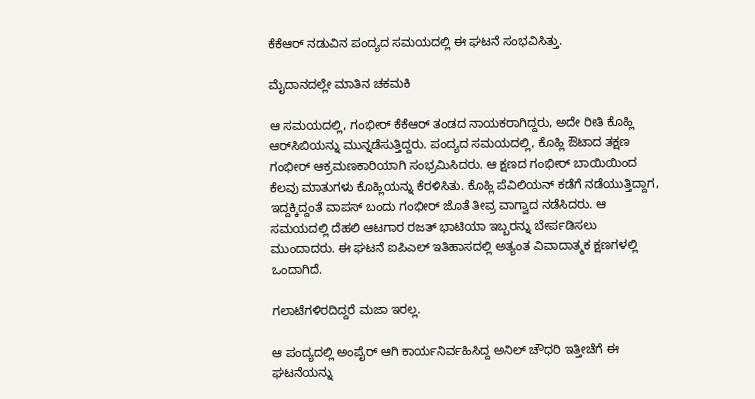ಕೆಕೆಆರ್ ನಡುವಿನ ಪಂದ್ಯದ ಸಮಯದಲ್ಲಿ ಈ ಘಟನೆ ಸಂಭವಿಸಿತ್ತು.

ಮೈದಾನದಲ್ಲೇ ಮಾತಿನ ಚಕಮಕಿ

ಆ ಸಮಯದಲ್ಲಿ, ಗಂಭೀರ್ ಕೆಕೆಆರ್ ತಂಡದ ನಾಯಕರಾಗಿದ್ದರು, ಅದೇ ರೀತಿ ಕೊಹ್ಲಿ ಆರ್‌ಸಿಬಿಯನ್ನು ಮುನ್ನಡೆಸುತ್ತಿದ್ದರು. ಪಂದ್ಯದ ಸಮಯದಲ್ಲಿ, ಕೊಹ್ಲಿ ಔಟಾದ ತಕ್ಷಣ ಗಂಭೀರ್ ಆಕ್ರಮಣಕಾರಿಯಾಗಿ ಸಂಭ್ರಮಿಸಿದರು. ಆ ಕ್ಷಣದ ಗಂಭೀರ್ ಬಾಯಿಯಿಂದ ಕೆಲವು ಮಾತುಗಳು ಕೊಹ್ಲಿಯನ್ನು ಕೆರಳಿಸಿತು. ಕೊಹ್ಲಿ ಪೆವಿಲಿಯನ್ ಕಡೆಗೆ ನಡೆಯುತ್ತಿದ್ದಾಗ, ಇದ್ದಕ್ಕಿದ್ದಂತೆ ವಾಪಸ್ ಬಂದು ಗಂಭೀರ್ ಜೊತೆ ತೀವ್ರ ವಾಗ್ವಾದ ನಡೆಸಿದರು. ಆ ಸಮಯದಲ್ಲಿ ದೆಹಲಿ ಆಟಗಾರ ರಜತ್ ಭಾಟಿಯಾ ಇಬ್ಬರನ್ನು ಬೇರ್ಪಡಿಸಲು ಮುಂದಾದರು. ಈ ಘಟನೆ ಐಪಿಎಲ್ ಇತಿಹಾಸದಲ್ಲಿ ಅತ್ಯಂತ ವಿವಾದಾತ್ಮಕ ಕ್ಷಣಗಳಲ್ಲಿ ಒಂದಾಗಿದೆ.

ಗಲಾಟೆಗಳಿರದಿದ್ದರೆ ಮಜಾ ಇರಲ್ಲ.

ಆ ಪಂದ್ಯದಲ್ಲಿ ಅಂಪೈರ್ ಆಗಿ ಕಾರ್ಯನಿರ್ವಹಿಸಿದ್ದ ಅನಿಲ್ ಚೌಧರಿ ಇತ್ತೀಚೆಗೆ ಈ ಘಟನೆಯನ್ನು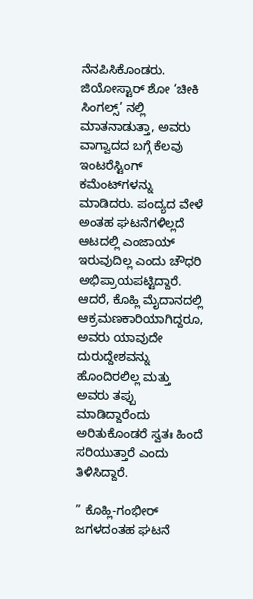ನೆನಪಿಸಿಕೊಂಡರು. ಜಿಯೋಸ್ಟಾರ್ ಶೋ ‘ಚೀಕಿ ಸಿಂಗಲ್ಸ್’ ನಲ್ಲಿ ಮಾತನಾಡುತ್ತಾ, ಅವರು ವಾಗ್ವಾದದ ಬಗ್ಗೆ ಕೆಲವು ಇಂಟರೆಸ್ಟಿಂಗ್ ಕಮೆಂಟ್‌ಗಳನ್ನು ಮಾಡಿದರು. ಪಂದ್ಯದ ವೇಳೆ ಅಂತಹ ಘಟನೆಗಳಿಲ್ಲದೆ ಆಟದಲ್ಲಿ ಎಂಜಾಯ್ ಇರುವುದಿಲ್ಲ ಎಂದು ಚೌಧರಿ ಅಭಿಪ್ರಾಯಪಟ್ಟಿದ್ದಾರೆ. ಆದರೆ, ಕೊಹ್ಲಿ ಮೈದಾನದಲ್ಲಿ ಆಕ್ರಮಣಕಾರಿಯಾಗಿದ್ದರೂ, ಅವರು ಯಾವುದೇ ದುರುದ್ದೇಶವನ್ನು ಹೊಂದಿರಲಿಲ್ಲ ಮತ್ತು ಅವರು ತಪ್ಪು ಮಾಡಿದ್ದಾರೆಂದು ಅರಿತುಕೊಂಡರೆ ಸ್ವತಃ ಹಿಂದೆ ಸರಿಯುತ್ತಾರೆ ಎಂದು ತಿಳಿಸಿದ್ದಾರೆ.

” ಕೊಹ್ಲಿ-ಗಂಭೀರ್ ಜಗಳದಂತಹ ಘಟನೆ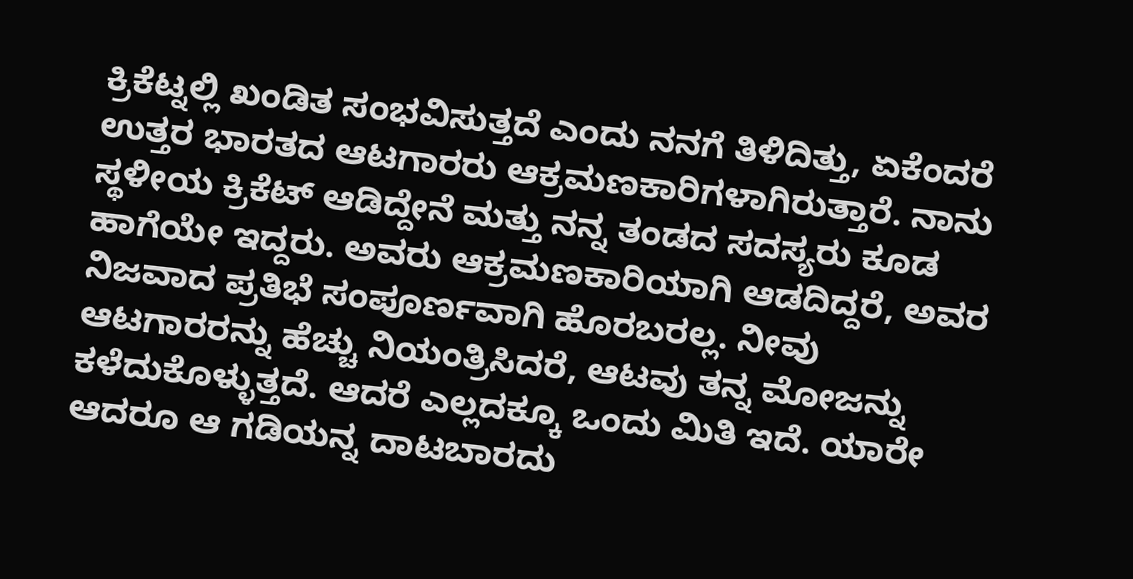ಕ್ರಿಕೆಟ್ನಲ್ಲಿ ಖಂಡಿತ ಸಂಭವಿಸುತ್ತದೆ ಎಂದು ನನಗೆ ತಿಳಿದಿತ್ತು, ಏಕೆಂದರೆ ಉತ್ತರ ಭಾರತದ ಆಟಗಾರರು ಆಕ್ರಮಣಕಾರಿಗಳಾಗಿರುತ್ತಾರೆ. ನಾನು ಸ್ಥಳೀಯ ಕ್ರಿಕೆಟ್ ಆಡಿದ್ದೇನೆ ಮತ್ತು ನನ್ನ ತಂಡದ ಸದಸ್ಯರು ಕೂಡ ಹಾಗೆಯೇ ಇದ್ದರು. ಅವರು ಆಕ್ರಮಣಕಾರಿಯಾಗಿ ಆಡದಿದ್ದರೆ, ಅವರ ನಿಜವಾದ ಪ್ರತಿಭೆ ಸಂಪೂರ್ಣವಾಗಿ ಹೊರಬರಲ್ಲ. ನೀವು ಆಟಗಾರರನ್ನು ಹೆಚ್ಚು ನಿಯಂತ್ರಿಸಿದರೆ, ಆಟವು ತನ್ನ ಮೋಜನ್ನು ಕಳೆದುಕೊಳ್ಳುತ್ತದೆ. ಆದರೆ ಎಲ್ಲದಕ್ಕೂ ಒಂದು ಮಿತಿ ಇದೆ. ಯಾರೇ ಆದರೂ ಆ ಗಡಿಯನ್ನ ದಾಟಬಾರದು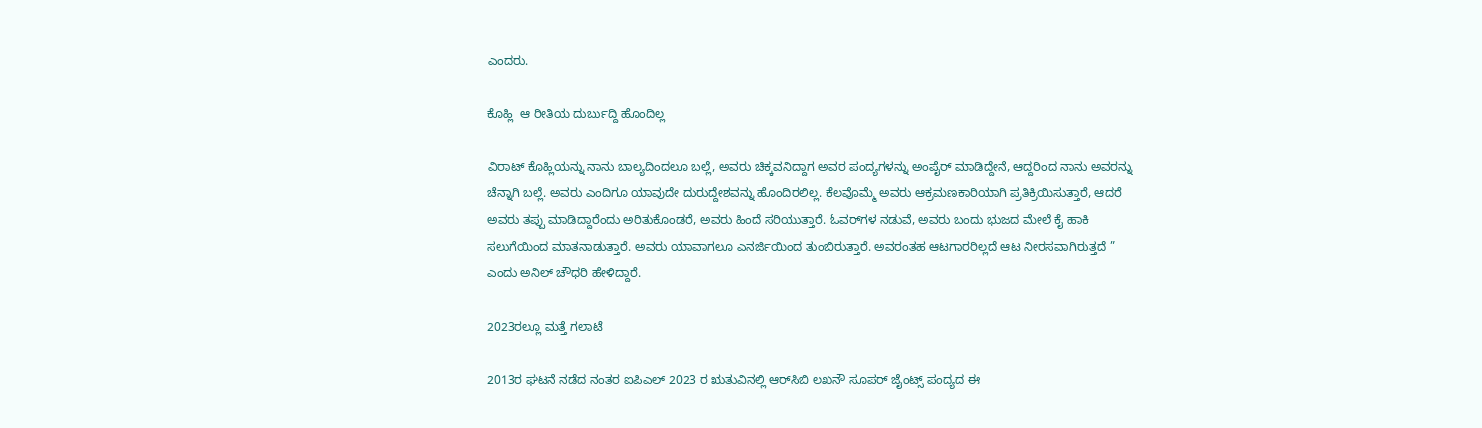ಎಂದರು.

ಕೊಹ್ಲಿ  ಆ ರೀತಿಯ ದುರ್ಬುದ್ದಿ ಹೊಂದಿಲ್ಲ

ವಿರಾಟ್ ಕೊಹ್ಲಿಯನ್ನು ನಾನು ಬಾಲ್ಯದಿಂದಲೂ ಬಲ್ಲೆ, ಅವರು ಚಿಕ್ಕವನಿದ್ದಾಗ ಅವರ ಪಂದ್ಯಗಳನ್ನು ಅಂಪೈರ್ ಮಾಡಿದ್ದೇನೆ, ಆದ್ದರಿಂದ ನಾನು ಅವರನ್ನು ಚೆನ್ನಾಗಿ ಬಲ್ಲೆ. ಅವರು ಎಂದಿಗೂ ಯಾವುದೇ ದುರುದ್ದೇಶವನ್ನು ಹೊಂದಿರಲಿಲ್ಲ. ಕೆಲವೊಮ್ಮೆ ಅವರು ಆಕ್ರಮಣಕಾರಿಯಾಗಿ ಪ್ರತಿಕ್ರಿಯಿಸುತ್ತಾರೆ, ಆದರೆ ಅವರು ತಪ್ಪು ಮಾಡಿದ್ದಾರೆಂದು ಅರಿತುಕೊಂಡರೆ, ಅವರು ಹಿಂದೆ ಸರಿಯುತ್ತಾರೆ. ಓವರ್‌ಗಳ ನಡುವೆ, ಅವರು ಬಂದು ಭುಜದ ಮೇಲೆ ಕೈ ಹಾಕಿ ಸಲುಗೆಯಿಂದ ಮಾತನಾಡುತ್ತಾರೆ. ಅವರು ಯಾವಾಗಲೂ ಎನರ್ಜಿಯಿಂದ ತುಂಬಿರುತ್ತಾರೆ. ಅವರಂತಹ ಆಟಗಾರರಿಲ್ಲದೆ ಆಟ ನೀರಸವಾಗಿರುತ್ತದೆ ” ಎಂದು ಅನಿಲ್ ಚೌಧರಿ ಹೇಳಿದ್ದಾರೆ.

2023ರಲ್ಲೂ ಮತ್ತೆ ಗಲಾಟೆ

2013ರ ಘಟನೆ ನಡೆದ ನಂತರ ಐಪಿಎಲ್ 2023 ರ ಋತುವಿನಲ್ಲಿ ಆರ್‌ಸಿಬಿ ಲಖನೌ ಸೂಪರ್ ಜೈಂಟ್ಸ್ ಪಂದ್ಯದ ಈ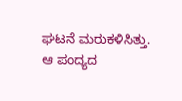ಘಟನೆ ಮರುಕಳಿಸಿತ್ತು. ಆ ಪಂದ್ಯದ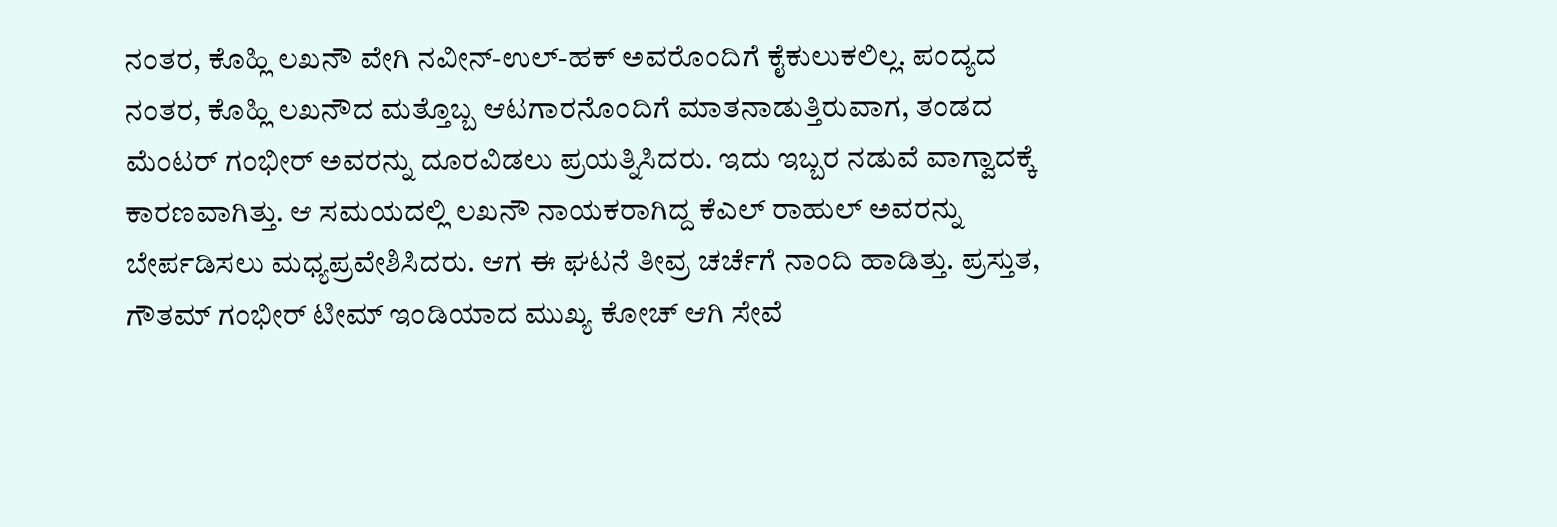ನಂತರ, ಕೊಹ್ಲಿ ಲಖನೌ ವೇಗಿ ನವೀನ್-ಉಲ್-ಹಕ್ ಅವರೊಂದಿಗೆ ಕೈಕುಲುಕಲಿಲ್ಲ. ಪಂದ್ಯದ ನಂತರ, ಕೊಹ್ಲಿ ಲಖನೌದ ಮತ್ತೊಬ್ಬ ಆಟಗಾರನೊಂದಿಗೆ ಮಾತನಾಡುತ್ತಿರುವಾಗ, ತಂಡದ ಮೆಂಟರ್ ಗಂಭೀರ್ ಅವರನ್ನು ದೂರವಿಡಲು ಪ್ರಯತ್ನಿಸಿದರು. ಇದು ಇಬ್ಬರ ನಡುವೆ ವಾಗ್ವಾದಕ್ಕೆ ಕಾರಣವಾಗಿತ್ತು. ಆ ಸಮಯದಲ್ಲಿ ಲಖನೌ ನಾಯಕರಾಗಿದ್ದ ಕೆಎಲ್ ರಾಹುಲ್ ಅವರನ್ನು ಬೇರ್ಪಡಿಸಲು ಮಧ್ಯಪ್ರವೇಶಿಸಿದರು. ಆಗ ಈ ಘಟನೆ ತೀವ್ರ ಚರ್ಚೆಗೆ ನಾಂದಿ ಹಾಡಿತ್ತು. ಪ್ರಸ್ತುತ, ಗೌತಮ್ ಗಂಭೀರ್ ಟೀಮ್ ಇಂಡಿಯಾದ ಮುಖ್ಯ ಕೋಚ್ ಆಗಿ ಸೇವೆ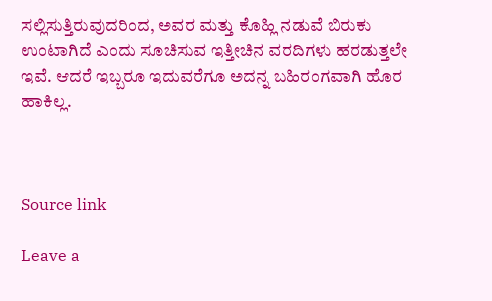ಸಲ್ಲಿಸುತ್ತಿರುವುದರಿಂದ, ಅವರ ಮತ್ತು ಕೊಹ್ಲಿ ನಡುವೆ ಬಿರುಕು ಉಂಟಾಗಿದೆ ಎಂದು ಸೂಚಿಸುವ ಇತ್ತೀಚಿನ ವರದಿಗಳು ಹರಡುತ್ತಲೇ ಇವೆ. ಆದರೆ ಇಬ್ಬರೂ ಇದುವರೆಗೂ ಅದನ್ನ ಬಹಿರಂಗವಾಗಿ ಹೊರ ಹಾಕಿಲ್ಲ.



Source link

Leave a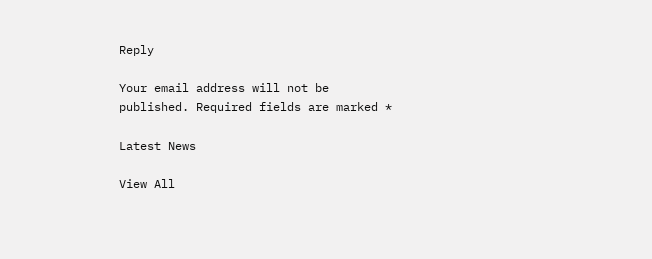Reply

Your email address will not be published. Required fields are marked *

Latest News

View All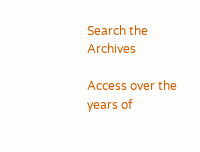Search the Archives

Access over the years of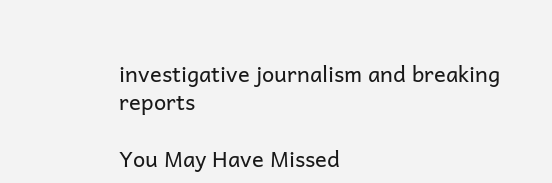investigative journalism and breaking reports

You May Have Missed